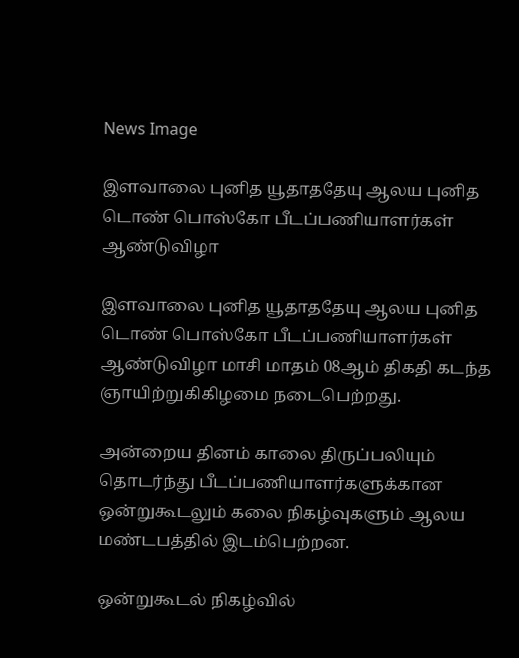News Image

இளவாலை புனித யூதாததேயு ஆலய புனித டொண் பொஸ்கோ பீடப்பணியாளர்கள் ஆண்டுவிழா

இளவாலை புனித யூதாததேயு ஆலய புனித டொண் பொஸ்கோ பீடப்பணியாளர்கள் ஆண்டுவிழா மாசி மாதம் 08ஆம் திகதி கடந்த ஞாயிற்றுகிகிழமை நடைபெற்றது.

அன்றைய தினம் காலை திருப்பலியும் தொடர்ந்து பீடப்பணியாளர்களுக்கான ஒன்றுகூடலும் கலை நிகழ்வுகளும் ஆலய மண்டபத்தில் இடம்பெற்றன.

ஒன்றுகூடல் நிகழ்வில்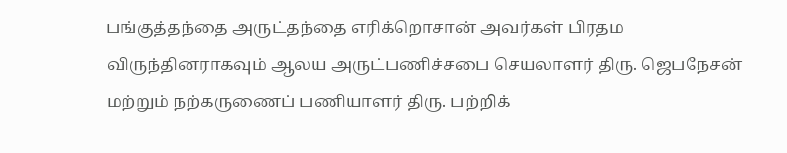பங்குத்தந்தை அருட்தந்தை எரிக்றொசான் அவர்கள் பிரதம விருந்தினராகவும் ஆலய அருட்பணிச்சபை செயலாளர் திரு. ஜெபநேசன் மற்றும் நற்கருணைப் பணியாளர் திரு. பற்றிக்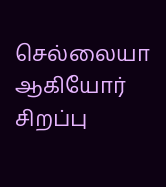செல்லையா ஆகியோர் சிறப்பு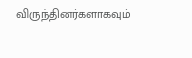விருந்தினர்களாகவும்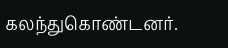கலந்துகொண்டனர்.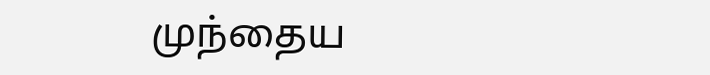முந்தைய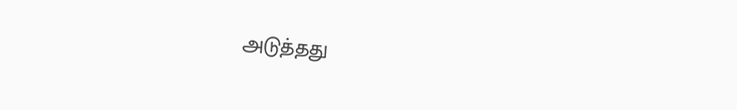அடுத்தது